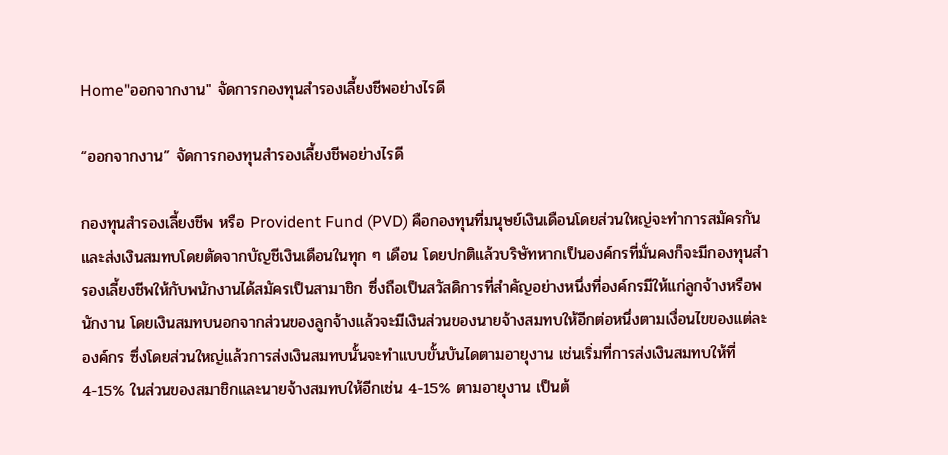Home"ออกจากงาน" จัดการกองทุนสำรองเลี้ยงชีพอย่างไรดี

“ออกจากงาน” จัดการกองทุนสำรองเลี้ยงชีพอย่างไรดี

กองทุนสำรองเลี้ยงชีพ หรือ Provident Fund (PVD) คือกองทุนที่มนุษย์เงินเดือนโดยส่วนใหญ่จะทำการสมัครกันและส่งเงินสมทบโดยตัดจากบัญชีเงินเดือนในทุก ๆ เดือน โดยปกติแล้วบริษัทหากเป็นองค์กรที่มั่นคงก็จะมีกองทุนสำรองเลี้ยงชีพให้กับพนักงานได้สมัครเป็นสามาชิก ซึ่งถือเป็นสวัสดิการที่สำคัญอย่างหนึ่งที่องค์กรมีให้แก่ลูกจ้างหรือพนักงาน โดยเงินสมทบนอกจากส่วนของลูกจ้างแล้วจะมีเงินส่วนของนายจ้างสมทบให้อีกต่อหนึ่งตามเงื่อนไขของแต่ละองค์กร ซึ่งโดยส่วนใหญ่แล้วการส่งเงินสมทบนั้นจะทำแบบขั้นบันไดตามอายุงาน เช่นเริ่มที่การส่งเงินสมทบให้ที่ 4-15% ในส่วนของสมาชิกและนายจ้างสมทบให้อีกเช่น 4-15% ตามอายุงาน เป็นต้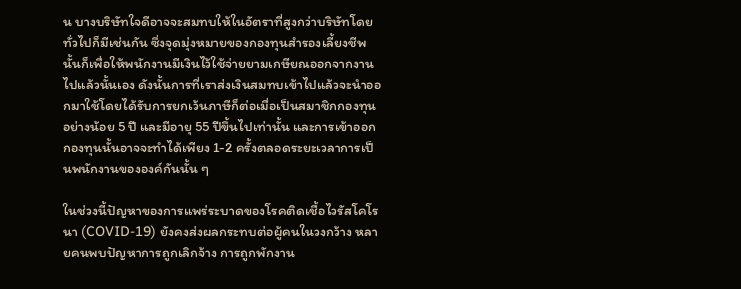น บางบริษัทใจดีอาจจะสมทบให้ในอัตราที่สูงกว่าบริษัทโดยทั่วไปก็มีเช่นกัน ซึ่งจุดมุ่งหมายของกองทุนสำรองเลี้ยงชีพนั้นก็เพื่อให้พนักงานมีเงินไว้ใช้จ่ายยามเกษียณออกจากงานไปแล้วนั้นเอง ดังนั้นการที่เราส่งเงินสมทบเข้าไปแล้วจะนำออกมาใช้โดยได้รับการยกเว้นภาษีก็ต่อเมื่อเป็นสมาชิกกองทุนอย่างน้อย 5 ปี และมีอายุ 55 ปีขึ้นไปเท่านั้น และการเข้าออกกองทุนนั้นอาจจะทำได้เพียง 1-2 ครั้งตลอดระยะเวลาการเป็นพนักงานขององค์กันนั้น ๆ

ในช่วงนี้ปัญหาของการแพร่ระบาดของโรคติดเชื้อไวรัสโคโรนา (COVID-19) ยังคงส่งผลกระทบต่อผู้คนในวงกว้าง หลายคนพบปัญหาการถูกเลิกจ้าง การถูกพักงาน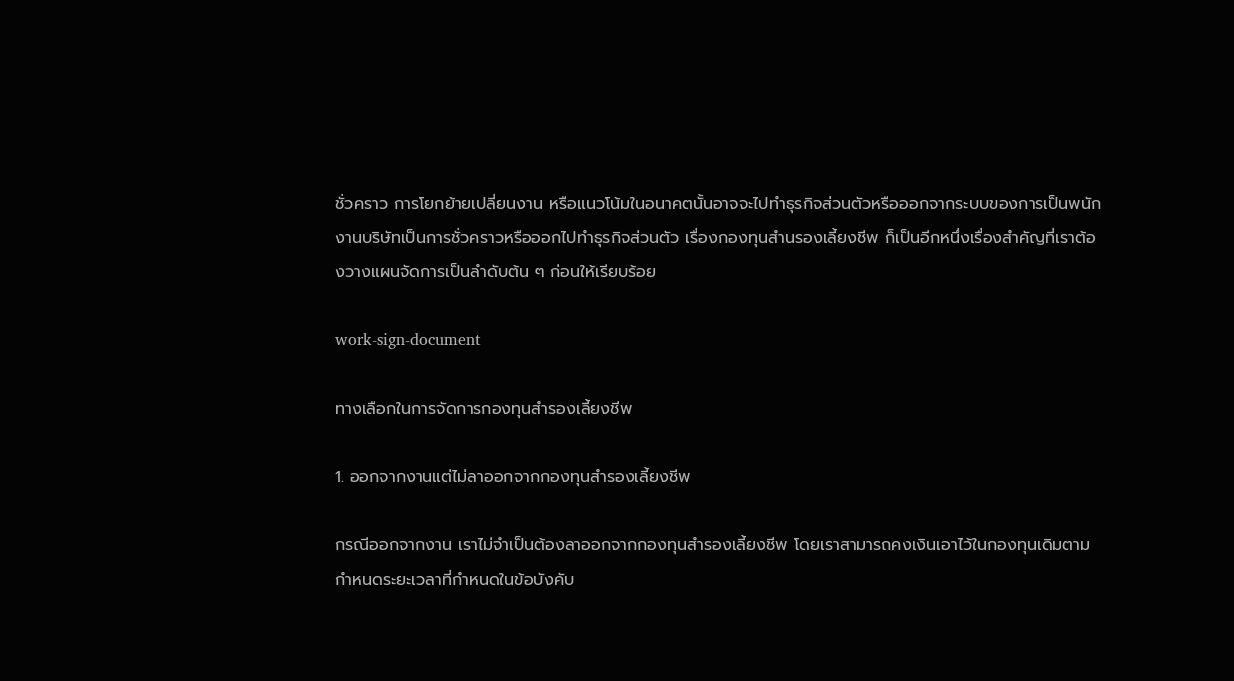ชั่วคราว การโยกย้ายเปลี่ยนงาน หรือแนวโน้มในอนาคตนั้นอาจจะไปทำธุรกิจส่วนตัวหรือออกจากระบบของการเป็นพนักงานบริษัทเป็นการชั่วคราวหรือออกไปทำธุรกิจส่วนตัว เรื่องกองทุนสำนรองเลี้ยงชีพ ก็เป็นอีกหนึ่งเรื่องสำคัญที่เราต้องวางแผนจัดการเป็นลำดับต้น ๆ ก่อนให้เรียบร้อย

work-sign-document

ทางเลือกในการจัดการกองทุนสำรองเลี้ยงชีพ

1. ออกจากงานแต่ไม่ลาออกจากกองทุนสำรองเลี้ยงชีพ

กรณีออกจากงาน เราไม่จำเป็นต้องลาออกจากกองทุนสำรองเลี้ยงชีพ โดยเราสามารถคงเงินเอาไว้ในกองทุนเดิมตามกำหนดระยะเวลาที่กำหนดในข้อบังคับ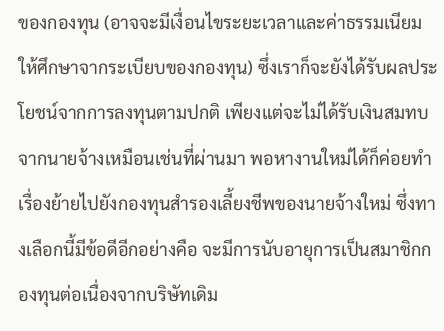ของกองทุน (อาจจะมีเงื่อนไขระยะเวลาและค่าธรรมเนียมให้ศึกษาจากระเบียบของกองทุน) ซึ่งเราก็จะยังได้รับผลประโยชน์จากการลงทุนตามปกติ เพียงแต่จะไม่ได้รับเงินสมทบจากนายจ้างเหมือนเช่นที่ผ่านมา พอหางานใหม่ได้ก็ค่อยทำเรื่องย้ายไปยังกองทุนสำรองเลี้ยงชีพของนายจ้างใหม่ ซึ่งทางเลือกนี้มีข้อดีอีกอย่างคือ จะมีการนับอายุการเป็นสมาชิกกองทุนต่อเนื่องจากบริษัทเดิม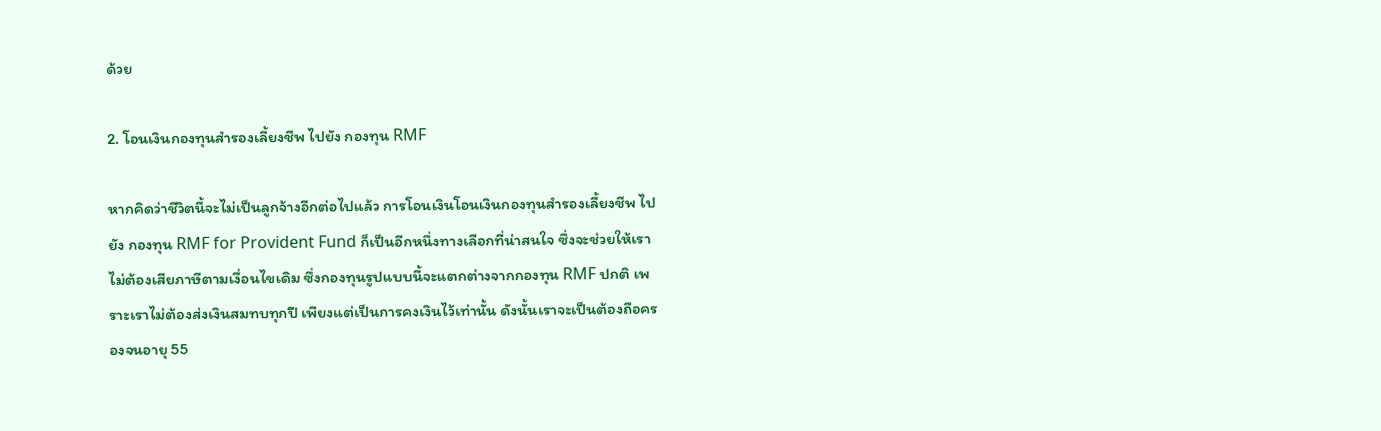ด้วย

2. โอนเงินกองทุนสำรองเลี้ยงชีพ ไปยัง กองทุน RMF

หากคิดว่าชีวิตนี้จะไม่เป็นลูกจ้างอีกต่อไปแล้ว การโอนเงินโอนเงินกองทุนสำรองเลี้ยงชีพ ไปยัง กองทุน RMF for Provident Fund ก็เป็นอีกหนึ่งทางเลือกที่น่าสนใจ ซึ่งจะช่วยให้เราไม่ต้องเสียภาษีตามเงื่อนไขเดิม ซึ่งกองทุนรูปแบบนี้จะแตกต่างจากกองทุน RMF ปกติ เพราะเราไม่ต้องส่งเงินสมทบทุกปี เพียงแต่เป็นการคงเงินไว้เท่านั้น ดังนั้นเราจะเป็นต้องถือครองจนอายุ 55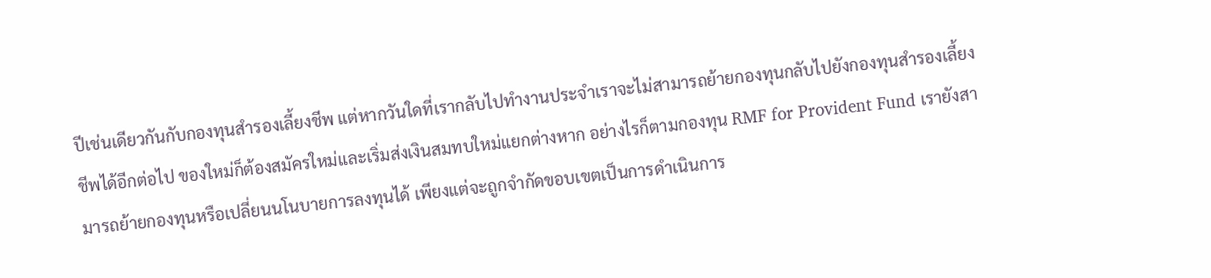ปีเช่นเดียวกันกับกองทุนสำรองเลี้ยงชีพ แต่หากวันใดที่เรากลับไปทำงานประจำเราจะไม่สามารถย้ายกองทุนกลับไปยังกองทุนสำรองเลี้ยงชีพได้อีกต่อไป ของใหม่ก็ต้องสมัครใหม่และเริ่มส่งเงินสมทบใหม่แยกต่างหาก อย่างไรก็ตามกองทุน RMF for Provident Fund เรายังสามารถย้ายกองทุนหรือเปลี่ยนนโนบายการลงทุนได้ เพียงแต่จะถูกจำกัดขอบเขตเป็นการดำเนินการ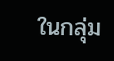ในกลุ่ม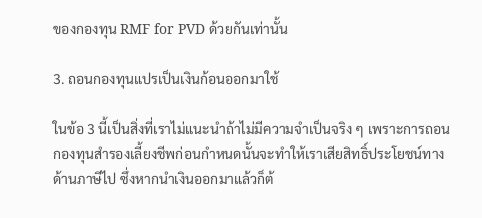ของกองทุน RMF for PVD ด้วยกันเท่านั้น

3. ถอนกองทุนแปรเป็นเงินก้อนออกมาใช้

ในข้อ 3 นี้เป็นสิ่งที่เราไม่แนะนำถ้าไม่มีความจำเป็นจริง ๆ เพราะการถอนกองทุนสำรองเลี้ยงชีพก่อนกำหนดนั้นจะทำให้เราเสียสิทธิ์ประโยชน์ทางด้านภาษีไป ซึ่งหากนำเงินออกมาแล้วก็ต้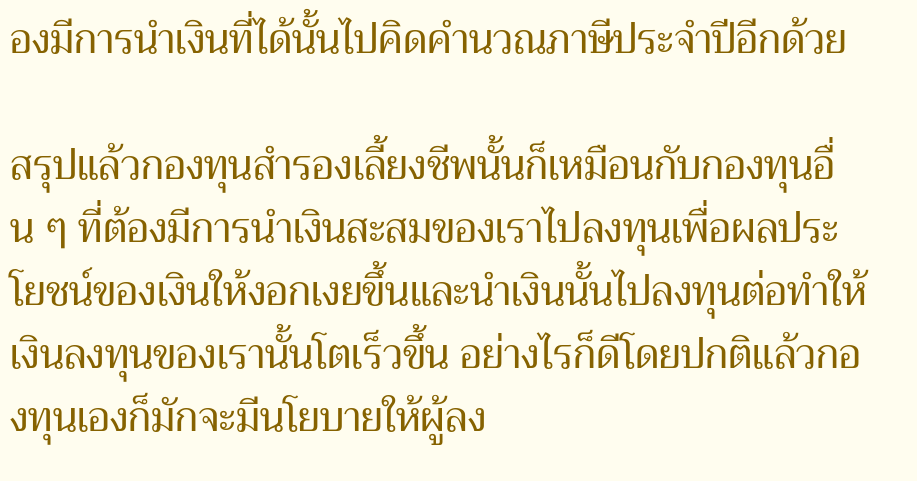องมีการนำเงินที่ได้นั้นไปคิดคำนวณภาษีประจำปีอีกด้วย

สรุปแล้วกองทุนสำรองเลี้ยงชีพนั้นก็เหมือนกับกองทุนอื่น ๆ ที่ต้องมีการนำเงินสะสมของเราไปลงทุนเพื่อผลประโยชน์ของเงินให้งอกเงยขึ้นและนำเงินนั้นไปลงทุนต่อทำให้เงินลงทุนของเรานั้นโตเร็วขึ้น อย่างไรก็ดีโดยปกติแล้วกองทุนเองก็มักจะมีนโยบายให้ผู้ลง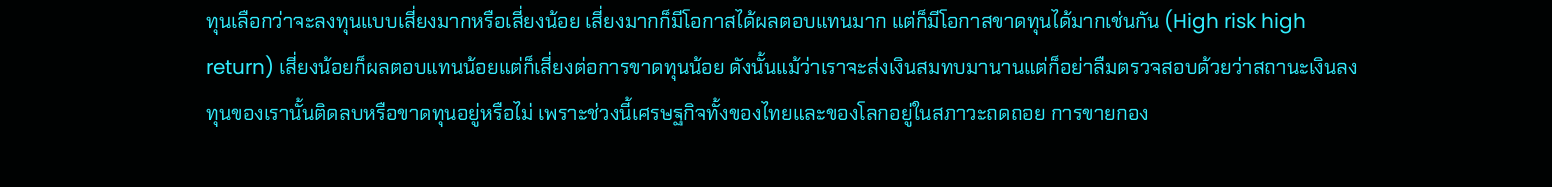ทุนเลือกว่าจะลงทุนแบบเสี่ยงมากหรือเสี่ยงน้อย เสี่ยงมากก็มีโอกาสได้ผลตอบแทนมาก แต่ก็มีโอกาสขาดทุนได้มากเช่นกัน (High risk high return) เสี่ยงน้อยก็ผลตอบแทนน้อยแต่ก็เสี่ยงต่อการขาดทุนน้อย ดังนั้นแม้ว่าเราจะส่งเงินสมทบมานานแต่ก็อย่าลืมตรวจสอบด้วยว่าสถานะเงินลงทุนของเรานั้นติดลบหรือขาดทุนอยู่หรือไม่ เพราะช่วงนี้เศรษฐกิจทั้งของไทยและของโลกอยู่ในสภาวะถดถอย การขายกอง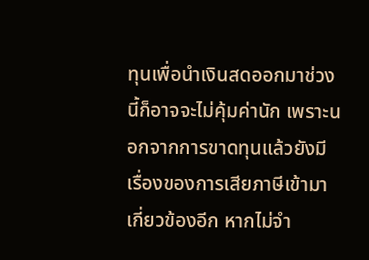ทุนเพื่อนำเงินสดออกมาช่วงนี้ก็อาจจะไม่คุ้มค่านัก เพราะนอกจากการขาดทุนแล้วยังมีเรื่องของการเสียภาษีเข้ามาเกี่ยวข้องอีก หากไม่จำ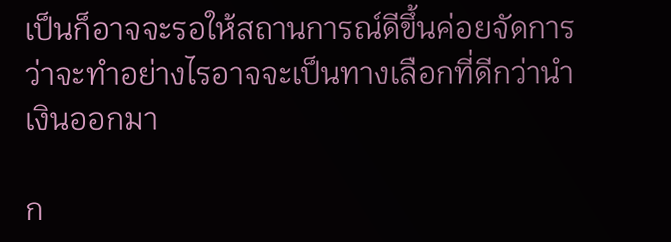เป็นก็อาจจะรอให้สถานการณ์ดีขึ้นค่อยจัดการว่าจะทำอย่างไรอาจจะเป็นทางเลือกที่ดีกว่านำเงินออกมา

ก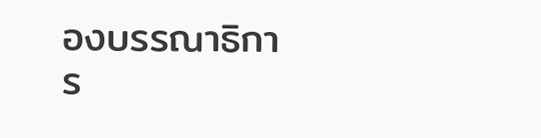องบรรณาธิการ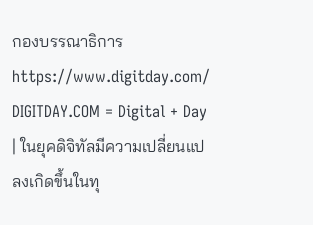กองบรรณาธิการhttps://www.digitday.com/
DIGITDAY.COM = Digital + Day | ในยุคดิจิทัลมีความเปลี่ยนแปลงเกิดขึ้นในทุ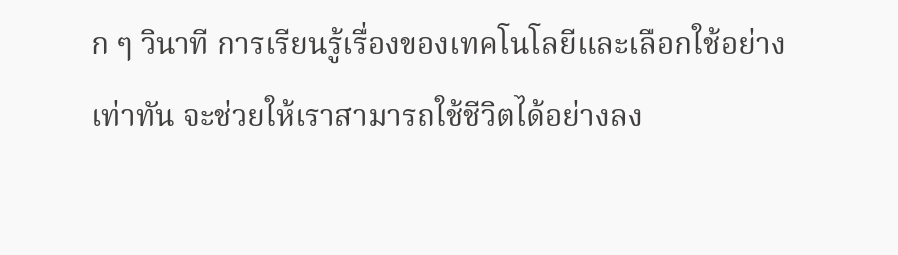ก ๆ วินาที การเรียนรู้เรื่องของเทคโนโลยีและเลือกใช้อย่างเท่าทัน จะช่วยให้เราสามารถใช้ชีวิตได้อย่างลง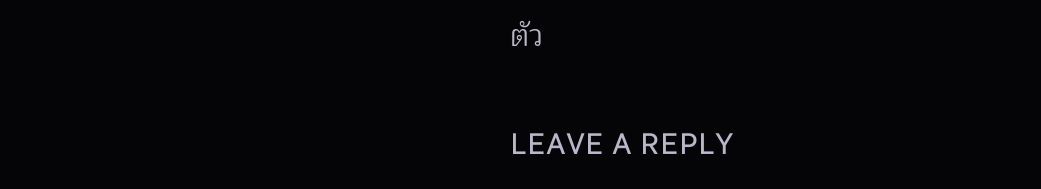ตัว

LEAVE A REPLY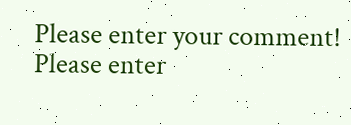Please enter your comment!
Please enter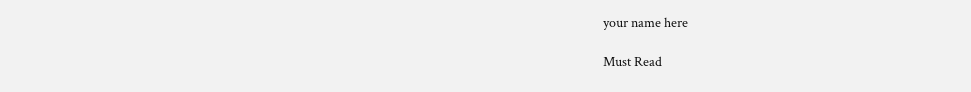your name here

Must Read